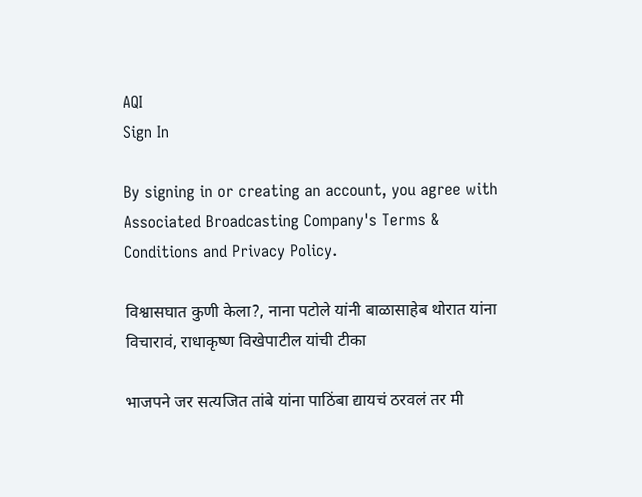AQI
Sign In

By signing in or creating an account, you agree with Associated Broadcasting Company's Terms & Conditions and Privacy Policy.

विश्वासघात कुणी केला?, नाना पटोले यांनी बाळासाहेब थोरात यांना विचारावं, राधाकृष्ण विखेपाटील यांची टीका

भाजपने जर सत्यजित तांबे यांना पाठिंबा द्यायचं ठरवलं तर मी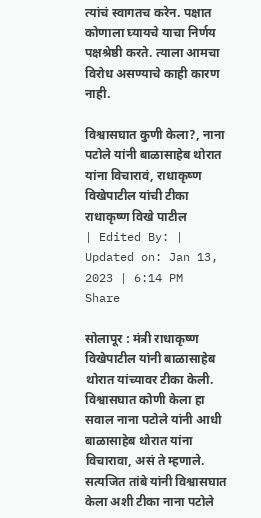त्यांचं स्वागतच करेन. पक्षात कोणाला घ्यायचे याचा निर्णय पक्षश्रेष्ठी करते. त्याला आमचा विरोध असण्याचे काही कारण नाही.

विश्वासघात कुणी केला?, नाना पटोले यांनी बाळासाहेब थोरात यांना विचारावं, राधाकृष्ण विखेपाटील यांची टीका
राधाकृष्ण विखे पाटील
| Edited By: | Updated on: Jan 13, 2023 | 6:14 PM
Share

सोलापूर : मंत्री राधाकृष्ण विखेपाटील यांनी बाळासाहेब थोरात यांच्यावर टीका केली. विश्वासघात कोणी केला हा सवाल नाना पटोले यांनी आधी बाळासाहेब थोरात यांना विचारावा, असं ते म्हणाले. सत्यजित तांबे यांनी विश्वासघात केला अशी टीका नाना पटोले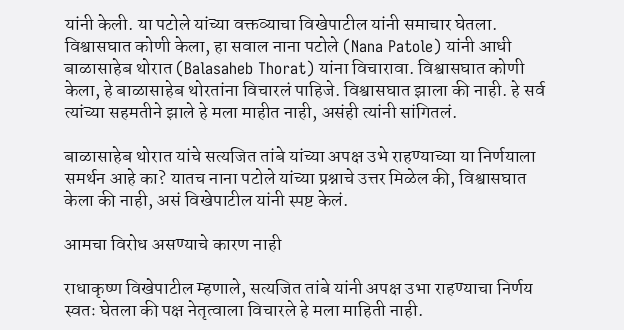यांनी केली. या पटोले यांच्या वक्तव्याचा विखेपाटील यांनी समाचार घेतला. विश्वासघात कोणी केला, हा सवाल नाना पटोले (Nana Patole) यांनी आधी बाळासाहेब थोरात (Balasaheb Thorat) यांना विचारावा. विश्वासघात कोणी केला, हे बाळासाहेब थोरतांना विचारलं पाहिजे. विश्वासघात झाला की नाही. हे सर्व त्यांच्या सहमतीने झाले हे मला माहीत नाही, असंही त्यांनी सांगितलं.

बाळासाहेब थोरात यांचे सत्यजित तांबे यांच्या अपक्ष उभे राहण्याच्या या निर्णयाला समर्थन आहे का? यातच नाना पटोले यांच्या प्रश्नाचे उत्तर मिळेल की, विश्वासघात केला की नाही, असं विखेपाटील यांनी स्पष्ट केलं.

आमचा विरोध असण्याचे कारण नाही

राधाकृष्ण विखेपाटील म्हणाले, सत्यजित तांबे यांनी अपक्ष उभा राहण्याचा निर्णय स्वतः घेतला की पक्ष नेतृत्वाला विचारले हे मला माहिती नाही.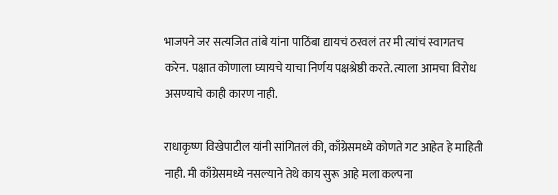भाजपने जर सत्यजित तांबे यांना पाठिंबा द्यायचं ठरवलं तर मी त्यांचं स्वागतच करेन. पक्षात कोणाला घ्यायचे याचा निर्णय पक्षश्रेष्ठी करते. त्याला आमचा विरोध असण्याचे काही कारण नाही.

राधाकृष्ण विखेपाटील यांनी सांगितलं की, काँग्रेसमध्ये कोणते गट आहेत हे माहिती नाही. मी काँग्रेसमध्ये नसल्याने तेथे काय सुरू आहे मला कल्पना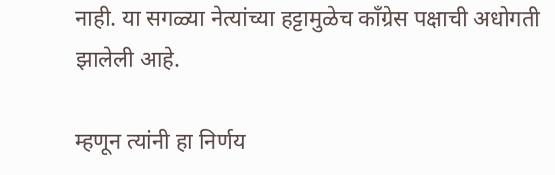नाही. या सगळ्या नेत्यांच्या हट्टामुळेच काँग्रेस पक्षाची अधोगती झालेली आहे.

म्हणून त्यांनी हा निर्णय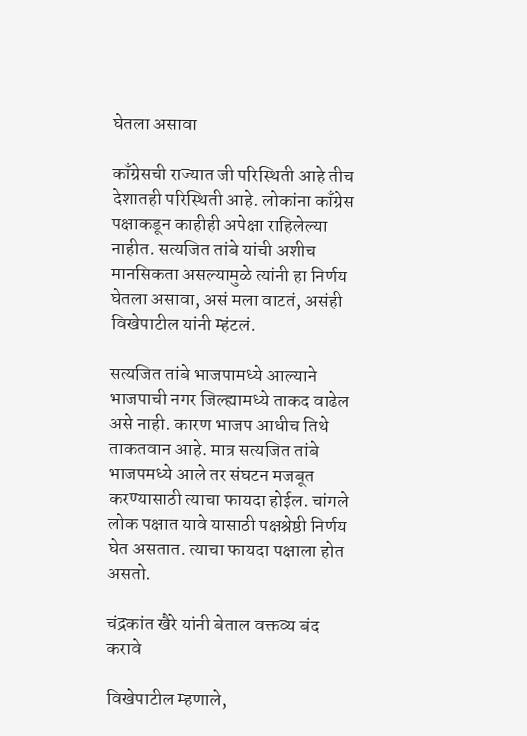घेतला असावा

काँग्रेसची राज्यात जी परिस्थिती आहे तीच देशातही परिस्थिती आहे. लोकांना काँग्रेस पक्षाकडून काहीही अपेक्षा राहिलेल्या नाहीत. सत्यजित तांबे यांची अशीच मानसिकता असल्यामुळे त्यांनी हा निर्णय घेतला असावा, असं मला वाटतं, असंही विखेपाटील यांनी म्हंटलं.

सत्यजित तांबे भाजपामध्ये आल्याने भाजपाची नगर जिल्ह्यामध्ये ताकद वाढेल असे नाही. कारण भाजप आधीच तिथे ताकतवान आहे. मात्र सत्यजित तांबे भाजपमध्ये आले तर संघटन मजबूत करण्यासाठी त्याचा फायदा होईल. चांगले लोक पक्षात यावे यासाठी पक्षश्रेष्ठी निर्णय घेत असतात. त्याचा फायदा पक्षाला होत असतो.

चंद्रकांत खैरे यांनी बेताल वक्तव्य बंद करावे

विखेपाटील म्हणाले,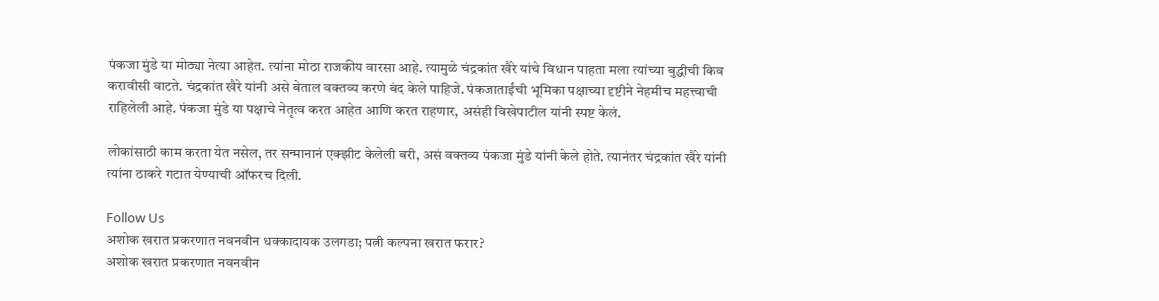पंकजा मुंडे या मोठ्या नेत्या आहेत. त्यांना मोठा राजकीय वारसा आहे. त्यामुळे चंद्रकांत खैरे यांचे विधान पाहता मला त्यांच्या बुद्धीची किव करावीसी वाटते. चंद्रकांत खैरे यांनी असे बेताल वक्तव्य करणे बंद केले पाहिजे. पंकजाताईंची भूमिका पक्षाच्या दृष्टीने नेहमीच महत्त्वाची राहिलेली आहे. पंकजा मुंडे या पक्षाचे नेतृत्व करत आहेत आणि करत राहणार, असंही विखेपाटील यांनी स्पष्ट केलं.

लोकांसाठी काम करता येत नसेल, तर सन्मानानं एक्झीट केलेली बरी, असं वक्तव्य पंकजा मुंडे यांनी केले होते. त्यानंतर चंद्रकांत खैरे यांनी त्यांना ठाकरे गटात येण्याची ऑफरच दिली.

Follow Us
अशोक खरात प्रकरणात नवनवीन धक्कादायक उलगडा; पत्नी कल्पना खरात फरार?
अशोक खरात प्रकरणात नवनवीन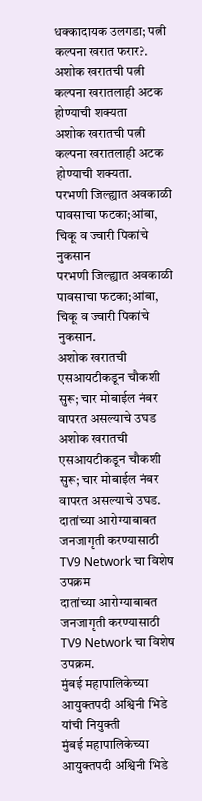धक्कादायक उलगडा; पत्नी कल्पना खरात फरार?.
अशोक खरातची पत्नी कल्पना खरातलाही अटक होण्याची शक्यता
अशोक खरातची पत्नी कल्पना खरातलाही अटक होण्याची शक्यता.
परभणी जिल्ह्यात अवकाळी पावसाचा फटका;आंबा, चिकू व ज्वारी पिकांचे नुकसान
परभणी जिल्ह्यात अवकाळी पावसाचा फटका;आंबा, चिकू व ज्वारी पिकांचे नुकसान.
अशोक खरातची एसआयटीकडून चौकशी सुरू; चार मोबाईल नंबर वापरत असल्याचे उघड
अशोक खरातची एसआयटीकडून चौकशी सुरू; चार मोबाईल नंबर वापरत असल्याचे उघड.
दातांच्या आरोग्याबाबत जनजागृती करण्यासाठी TV9 Network चा विशेष उपक्रम
दातांच्या आरोग्याबाबत जनजागृती करण्यासाठी TV9 Network चा विशेष उपक्रम.
मुंबई महापालिकेच्या आयुक्तपदी अश्विनी भिडे यांची नियुक्ती
मुंबई महापालिकेच्या आयुक्तपदी अश्विनी भिडे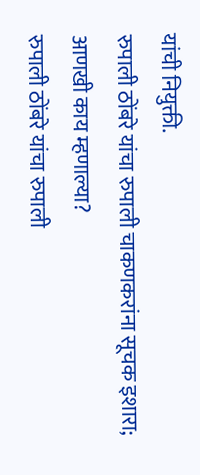यांची नियुक्ती.
रुपाली ठोंबरे यांचा रुपाली चाकणकरांना सूचक इशारा; आणखी काय म्हणाल्या?
रुपाली ठोंबरे यांचा रुपाली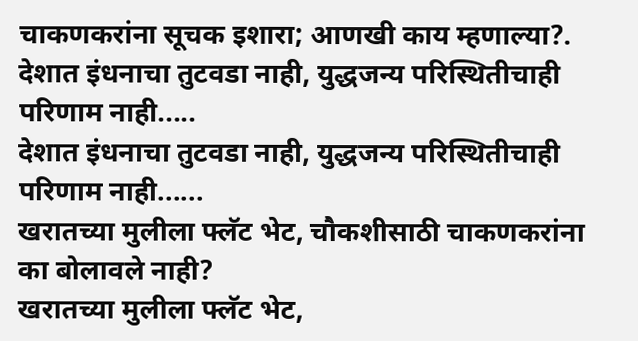चाकणकरांना सूचक इशारा; आणखी काय म्हणाल्या?.
देशात इंधनाचा तुटवडा नाही, युद्धजन्य परिस्थितीचाही परिणाम नाही.....
देशात इंधनाचा तुटवडा नाही, युद्धजन्य परिस्थितीचाही परिणाम नाही......
खरातच्या मुलीला फ्लॅट भेट, चौकशीसाठी चाकणकरांना का बोलावले नाही?
खरातच्या मुलीला फ्लॅट भेट,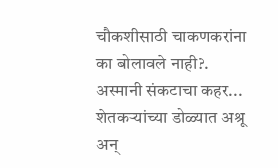चौकशीसाठी चाकणकरांना का बोलावले नाही?.
अस्मानी संकटाचा कहर... शेतकऱ्यांच्या डोळ्यात अश्रू अन्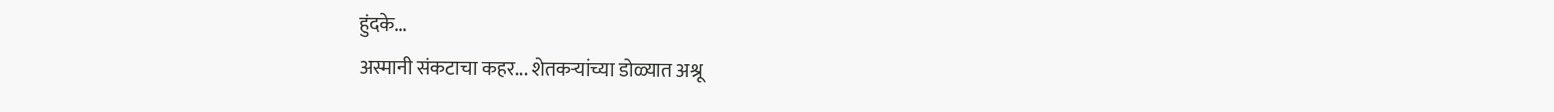हुंदके...
अस्मानी संकटाचा कहर... शेतकऱ्यांच्या डोळ्यात अश्रू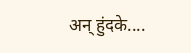अन् हुंदके....